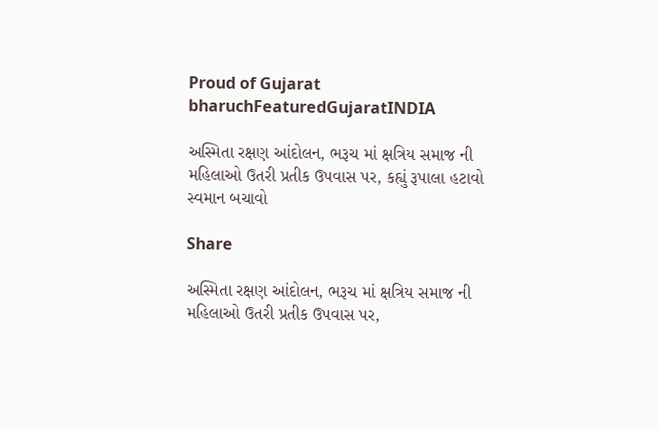Proud of Gujarat
bharuchFeaturedGujaratINDIA

અસ્મિતા રક્ષણ આંદોલન, ભરૂચ માં ક્ષત્રિય સમાજ ની મહિલાઓ ઉતરી પ્રતીક ઉપવાસ પર, કહ્યું રૂપાલા હટાવો સ્વમાન બચાવો

Share

અસ્મિતા રક્ષણ આંદોલન, ભરૂચ માં ક્ષત્રિય સમાજ ની મહિલાઓ ઉતરી પ્રતીક ઉપવાસ પર,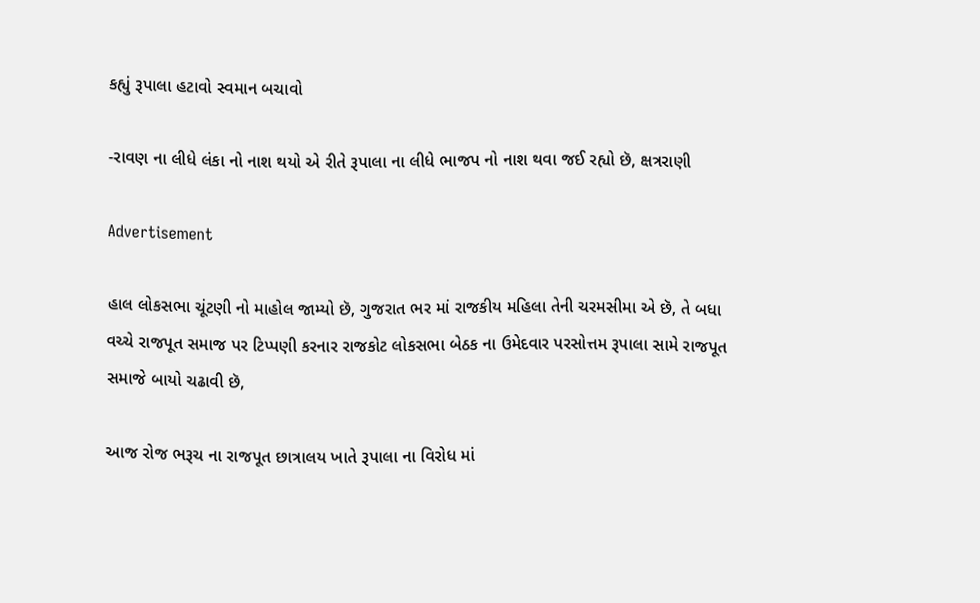કહ્યું રૂપાલા હટાવો સ્વમાન બચાવો

-રાવણ ના લીધે લંકા નો નાશ થયો એ રીતે રૂપાલા ના લીધે ભાજપ નો નાશ થવા જઈ રહ્યો છૅ, ક્ષત્રરાણી

Advertisement

હાલ લોકસભા ચૂંટણી નો માહોલ જામ્યો છૅ, ગુજરાત ભર માં રાજકીય મહિલા તેની ચરમસીમા એ છૅ, તે બધા વચ્ચે રાજપૂત સમાજ પર ટિપ્પણી કરનાર રાજકોટ લોકસભા બેઠક ના ઉમેદવાર પરસોત્તમ રૂપાલા સામે રાજપૂત સમાજે બાયો ચઢાવી છૅ,

આજ રોજ ભરૂચ ના રાજપૂત છાત્રાલય ખાતે રૂપાલા ના વિરોધ માં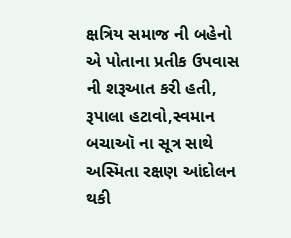ક્ષત્રિય સમાજ ની બહેનો એ પોતાના પ્રતીક ઉપવાસ ની શરૂઆત કરી હતી, રૂપાલા હટાવો,સ્વમાન બચાઑ ના સૂત્ર સાથે અસ્મિતા રક્ષણ આંદોલન થકી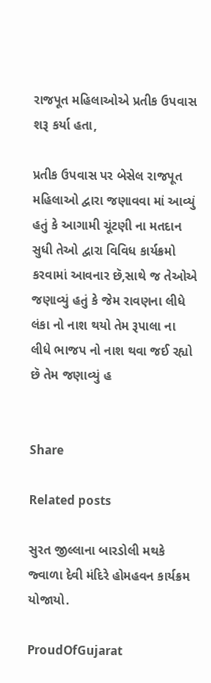રાજપૂત મહિલાઓએ પ્રતીક ઉપવાસ શરૂ કર્યા હતા,

પ્રતીક ઉપવાસ પર બેસેલ રાજપૂત મહિલાઓ દ્વારા જણાવવા માં આવ્યું હતું કે આગામી ચૂંટણી ના મતદાન સુધી તેઓ દ્વારા વિવિધ કાર્યક્રમો કરવામાં આવનાર છૅ,સાથે જ તેઓએ જણાવ્યું હતું કે જેમ રાવણના લીધે લંકા નો નાશ થયો તેમ રૂપાલા ના લીધે ભાજપ નો નાશ થવા જઈ રહ્યો છૅ તેમ જણાવ્યું હ


Share

Related posts

સુરત જીલ્લાના બારડોલી મથકે જ્વાળા દેવી મંદિરે હોમહવન કાર્યક્રમ યોજાયો.

ProudOfGujarat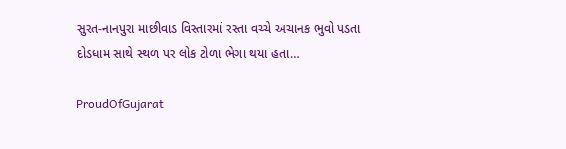સુરત-નાનપુરા માછીવાડ વિસ્તારમાં રસ્તા વચ્ચે અચાનક ભુવો પડતા દોડધામ સાથે સ્થળ પર લોક ટોળા ભેગા થયા હતા…

ProudOfGujarat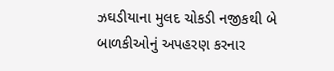ઝઘડીયાના મુલદ ચોકડી નજીકથી બે બાળકીઓનું અપહરણ કરનાર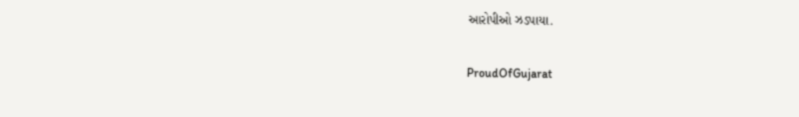આરોપીઓ ઝડપાયા.

ProudOfGujarat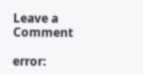Leave a Comment

error: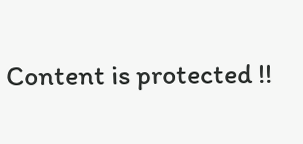Content is protected !!